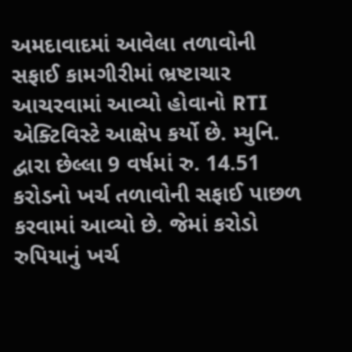અમદાવાદમાં આવેલા તળાવોની સફાઈ કામગીરીમાં ભ્રષ્ટાચાર આચરવામાં આવ્યો હોવાનો RTI એક્ટિવિસ્ટે આક્ષેપ કર્યો છે. મ્યુનિ. દ્વારા છેલ્લા 9 વર્ષમાં રુ. 14.51 કરોડનો ખર્ચ તળાવોની સફાઈ પાછળ કરવામાં આવ્યો છે. જેમાં કરોડો રુપિયાનું ખર્ચ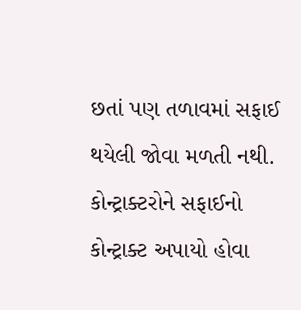છતાં પણ તળાવમાં સફાઈ થયેલી જોવા મળતી નથી. કોન્ટ્રાક્ટરોને સફાઈનો કોન્ટ્રાક્ટ અપાયો હોવા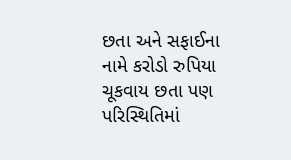છતા અને સફાઈના નામે કરોડો રુપિયા ચૂકવાય છતા પણ પરિસ્થિતિમાં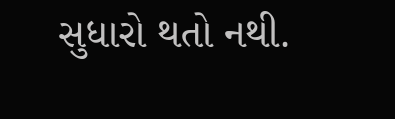સુધારો થતો નથી.